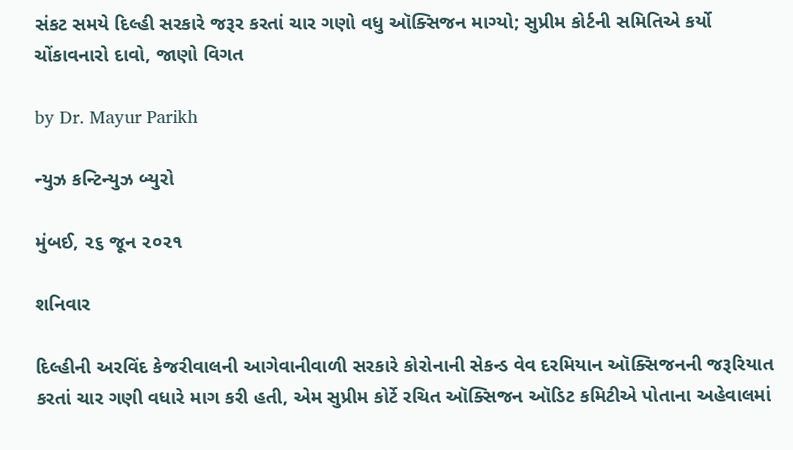સંકટ સમયે દિલ્હી સરકારે જરૂર કરતાં ચાર ગણો વધુ ઑક્સિજન માગ્યો; સુપ્રીમ કોર્ટની સમિતિએ કર્યો ચોંકાવનારો દાવો, જાણો વિગત

by Dr. Mayur Parikh

ન્યુઝ કન્ટિન્યુઝ બ્યુરો

મુંબઈ, ૨૬ જૂન ૨૦૨૧

શનિવાર

દિલ્હીની અરવિંદ કેજરીવાલની આગેવાનીવાળી સરકારે કોરોનાની સેકન્ડ વેવ દરમિયાન ઑક્સિજનની જરૂરિયાત કરતાં ચાર ગણી વધારે માગ કરી હતી, એમ સુપ્રીમ કોર્ટે રચિત ઑક્સિજન ઑડિટ કમિટીએ પોતાના અહેવાલમાં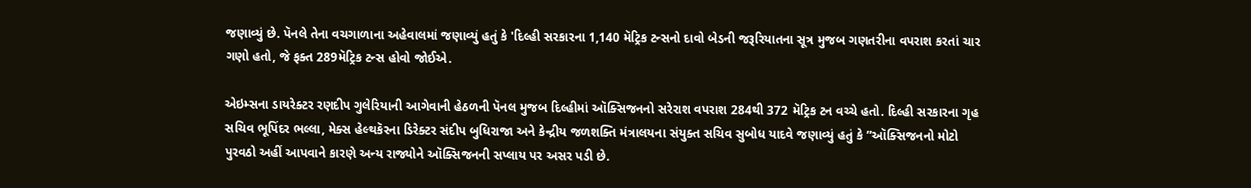જણાવ્યું છે. પૅનલે તેના વચગાળાના અહેવાલમાં જણાવ્યું હતું કે 'દિલ્હી સરકારના 1,140 મૅટ્રિક ટન્સનો દાવો બેડની જરૂરિયાતના સૂત્ર મુજબ ગણતરીના વપરાશ કરતાં ચાર ગણો હતો, જે ફક્ત 289મૅટ્રિક ટન્સ હોવો જોઈએ.

એઇમ્સના ડાયરેક્ટર રણદીપ ગુલેરિયાની આગેવાની હેઠળની પૅનલ મુજબ દિલ્હીમાં ઑક્સિજનનો સરેરાશ વપરાશ 284થી 372 મૅટ્રિક ટન વચ્ચે હતો. દિલ્હી સરકારના ગૃહ સચિવ ભૂપિંદર ભલ્લા, મેક્સ હેલ્થકૅરના ડિરેક્ટર સંદીપ બુધિરાજા અને કેન્દ્રીય જળશક્તિ મંત્રાલયના સંયુક્ત સચિવ સુબોધ યાદવે જણાવ્યું હતું કે ”ઑક્સિજનનો મોટો પુરવઠો અહીં આપવાને કારણે અન્ય રાજ્યોને ઑક્સિજનની સપ્લાય પર અસર પડી છે.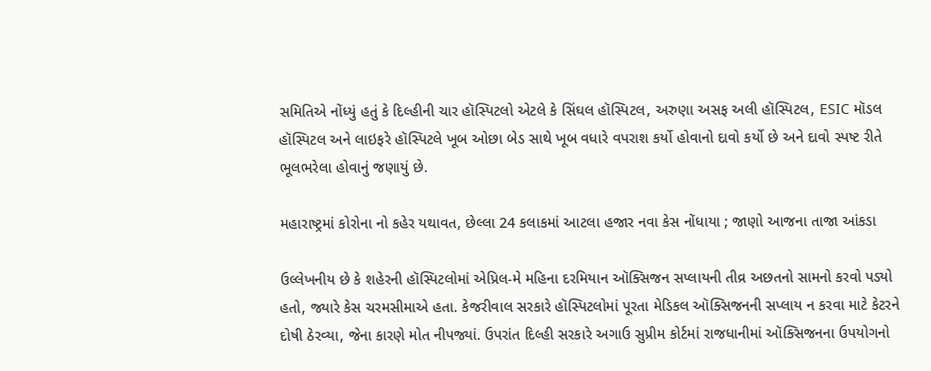સમિતિએ નોંધ્યું હતું કે દિલ્હીની ચાર હૉસ્પિટલો એટલે કે સિંઘલ હૉસ્પિટલ, અરુણા અસફ અલી હૉસ્પિટલ, ESIC મૉડલ હૉસ્પિટલ અને લાઇફરે હૉસ્પિટલે ખૂબ ઓછા બેડ સાથે ખૂબ વધારે વપરાશ કર્યો હોવાનો દાવો કર્યો છે અને દાવો સ્પષ્ટ રીતે ભૂલભરેલા હોવાનું જણાયું છે.

મહારાષ્ટ્રમાં કોરોના નો કહેર યથાવત, છેલ્લા 24 કલાકમાં આટલા હજાર નવા કેસ નોંધાયા ; જાણો આજના તાજા આંકડા

ઉલ્લેખનીય છે કે શહેરની હૉસ્પિટલોમાં એપ્રિલ-મે મહિના દરમિયાન ઑક્સિજન સપ્લાયની તીવ્ર અછતનો સામનો કરવો પડ્યો હતો, જ્યારે કેસ ચરમસીમાએ હતા. કેજરીવાલ સરકારે હૉસ્પિટલોમાં પૂરતા મેડિકલ ઑક્સિજનની સપ્લાય ન કરવા માટે કેટરને દોષી ઠેરવ્યા, જેના કારણે મોત નીપજ્યાં. ઉપરાંત દિલ્હી સરકારે અગાઉ સુપ્રીમ કોર્ટમાં રાજધાનીમાં ઑક્સિજનના ઉપયોગનો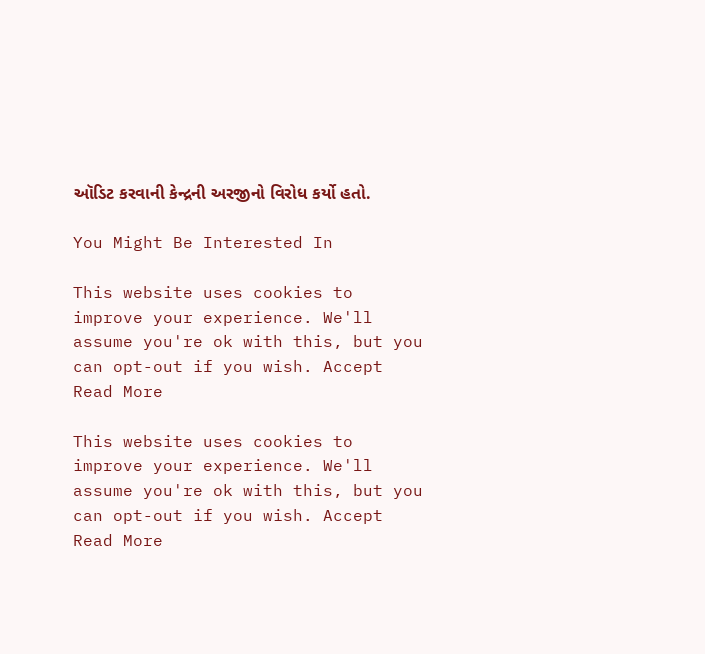ઑડિટ કરવાની કેન્દ્રની અરજીનો વિરોધ કર્યો હતો.

You Might Be Interested In

This website uses cookies to improve your experience. We'll assume you're ok with this, but you can opt-out if you wish. Accept Read More

This website uses cookies to improve your experience. We'll assume you're ok with this, but you can opt-out if you wish. Accept Read More